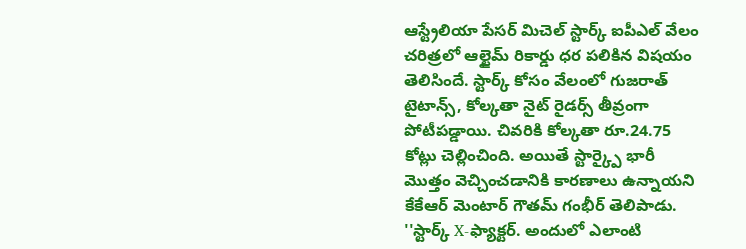ఆస్ట్రేలియా పేసర్ మిచెల్ స్టార్క్ ఐపీఎల్ వేలం చరిత్రలో ఆల్టైమ్ రికార్డు ధర పలికిన విషయం తెలిసిందే. స్టార్క్ కోసం వేలంలో గుజరాత్ టైటాన్స్, కోల్కతా నైట్ రైడర్స్ తీవ్రంగా పోటీపడ్డాయి. చివరికి కోల్కతా రూ.24.75 కోట్లు చెల్లించింది. అయితే స్టార్క్పై భారీ మొత్తం వెచ్చించడానికి కారణాలు ఉన్నాయని కేకేఆర్ మెంటార్ గౌతమ్ గంభీర్ తెలిపాడు.
''స్టార్క్ X-ఫ్యాక్టర్. అందులో ఎలాంటి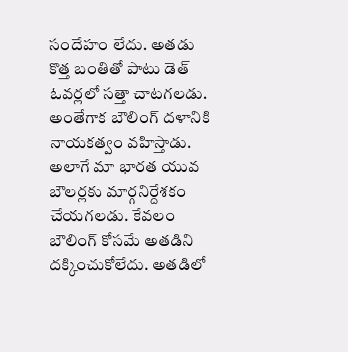సందేహం లేదు. అతడు కొత్త బంతితో పాటు డెత్ ఓవర్లలో సత్తా చాటగలడు. అంతేగాక బౌలింగ్ దళానికి నాయకత్వం వహిస్తాడు. అలాగే మా భారత యువ బౌలర్లకు మార్గనిర్దేశకం చేయగలడు. కేవలం బౌలింగ్ కోసమే అతడిని దక్కించుకోలేదు. అతడిలో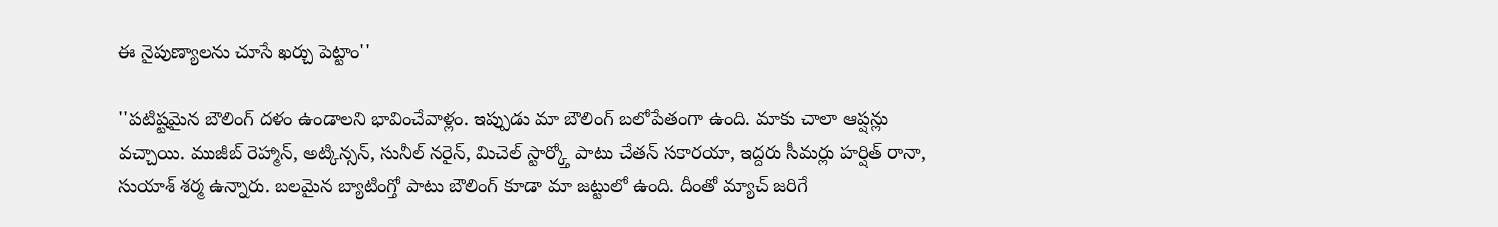ఈ నైపుణ్యాలను చూసే ఖర్చు పెట్టాం''

''పటిష్టమైన బౌలింగ్ దళం ఉండాలని భావించేవాళ్లం. ఇప్పుడు మా బౌలింగ్ బలోపేతంగా ఉంది. మాకు చాలా ఆప్షన్లు వచ్చాయి. ముజీబ్ రెహ్మాన్, అట్కిన్సన్, సునీల్ నరైన్, మిచెల్ స్టార్క్తో పాటు చేతన్ సకారయా, ఇద్దరు సీమర్లు హర్షిత్ రానా, సుయాశ్ శర్మ ఉన్నారు. బలమైన బ్యాటింగ్తో పాటు బౌలింగ్ కూడా మా జట్టులో ఉంది. దీంతో మ్యాచ్ జరిగే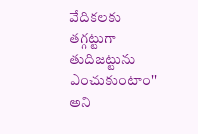వేదికలకు తగ్గట్టుగా తుదిజట్టును ఎంచుకుంటాం'' అని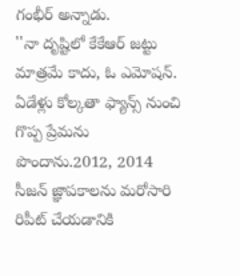గంభీర్ అన్నాడు.
''నా దృష్టిలో కేకేఆర్ జట్టు మాత్రమే కాదు, ఓ ఎమోషన్. ఏడేళ్లు కోల్కతా ఫ్యాన్స్ నుంచి గొప్ప ప్రేమను పొందాను.2012, 2014 సీజన్ జ్ఞాపకాలను మరోసారి రిపీట్ చేయడానికి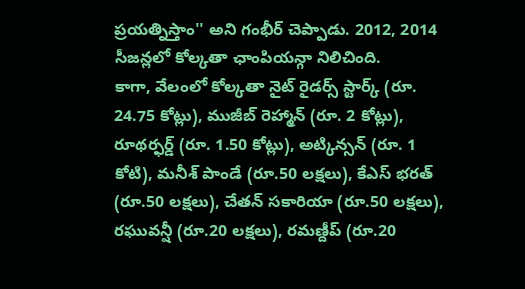ప్రయత్నిస్తాం'' అని గంభీర్ చెప్పాడు. 2012, 2014 సీజన్లలో కోల్కతా ఛాంపియన్గా నిలిచింది.
కాగా, వేలంలో కోల్కతా నైట్ రైడర్స్ స్టార్క్ (రూ. 24.75 కోట్లు), ముజీబ్ రెహ్మాన్ (రూ. 2 కోట్లు), రూథర్ఫర్డ్ (రూ. 1.50 కోట్లు), అట్కిన్సన్ (రూ. 1 కోటి), మనీశ్ పాండే (రూ.50 లక్షలు), కేఎస్ భరత్ (రూ.50 లక్షలు), చేతన్ సకారియా (రూ.50 లక్షలు), రఘువన్షీ (రూ.20 లక్షలు), రమణ్దీప్ (రూ.20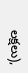లక్షలు),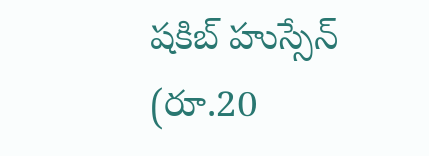షకిబ్ హుస్సేన్ (రూ.20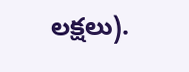లక్షలు).